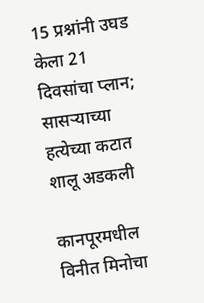15 प्रश्नांनी उघड केला 21 दिवसांचा प्लान; सासऱ्याच्या हत्येच्या कटात शालू अडकली

कानपूरमधील विनीत मिनोचा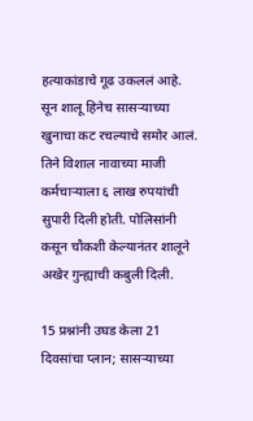हत्याकांडाचे गूढ उकललं आहे. सून शालू हिनेच सासऱ्याच्या खुनाचा कट रचल्याचे समोर आलं. तिने विशाल नावाच्या माजी कर्मचाऱ्याला ६ लाख रुपयांची सुपारी दिली होती. पोलिसांनी कसून चौकशी केल्यानंतर शालूने अखेर गुन्ह्याची कबुली दिली.

15 प्रश्नांनी उघड केला 21 दिवसांचा प्लान; सासऱ्याच्या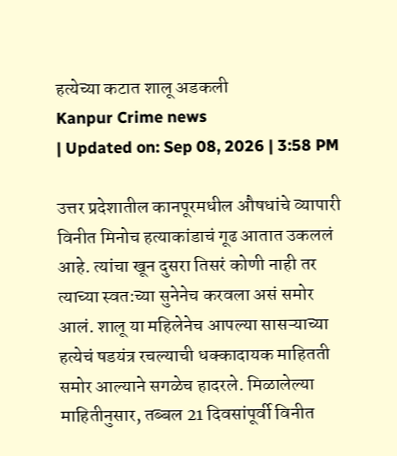हत्येच्या कटात शालू अडकली
Kanpur Crime news
| Updated on: Sep 08, 2026 | 3:58 PM

उत्तर प्रदेशातील कानपूरमधील औषधांचे व्यापारी विनीत मिनोच हत्याकांडाचं गूढ आतात उकललं आहे. त्यांचा खून दुसरा तिसरं कोणी नाही तर त्याच्या स्वत:च्या सुनेनेच करवला असं समोर आलं. शालू या महिलेनेच आपल्या सासऱ्याच्या हत्येचं षडयंत्र रचल्याची धक्कादायक माहितती समोर आल्याने सगळेच हादरले. मिळालेल्या माहितीनुसार, तब्बल 21 दिवसांपूर्वी विनीत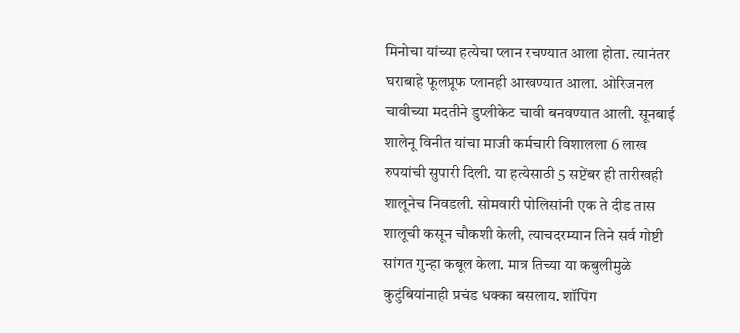मिनोचा यांच्या हत्येचा प्लान रचण्यात आला होता. त्यानंतर घराबाहे फूलप्रूफ प्लानही आखण्यात आला. ओरिजनल चावीच्या मदतीने डुप्लीकेट चावी बनवण्यात आली. सूनबाई शालेनू विनीत यांचा माजी कर्मचारी विशालला 6 लाख रुपयांची सुपारी दिली. या हत्येसाठी 5 सप्टेंबर ही तारीखही शालूनेच निवडली. सोमवारी पोलिसांनी एक ते दीड तास शालूची कसून चौकशी केली, त्याचदरम्यान तिने सर्व गोष्टी सांगत गुन्हा कबूल केला. मात्र तिच्या या कबुलीमुळे कुटुंबियांनाही प्रचंड धक्का बसलाय. शॉपिंग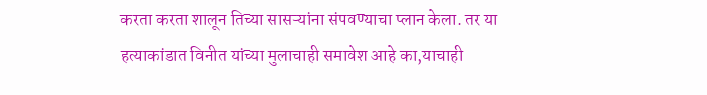करता करता शालून तिच्या सासऱ्यांना संपवण्याचा प्लान केला. तर या हत्याकांडात विनीत यांच्या मुलाचाही समावेश आहे का,याचाही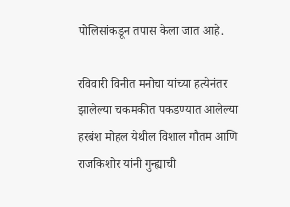पोलिसांकडून तपास केला जात आहे.

रविवारी विनीत मनोचा यांच्या हत्येनंतर झालेल्या चकमकीत पकडण्यात आलेल्या हरबंश मोहल येथील विशाल गौतम आणि राजकिशोर यांनी गुन्ह्याची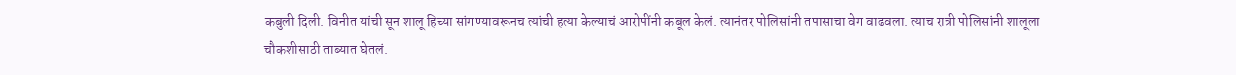कबुली दिली. विनीत यांची सून शालू हिच्या सांगण्यावरूनच त्यांची हत्या केल्याचं आरोपींनी कबूल केलं. त्यानंतर पोलिसांनी तपासाचा वेग वाढवला. त्याच रात्री पोलिसांनी शालूला चौकशीसाठी ताब्यात घेतलं.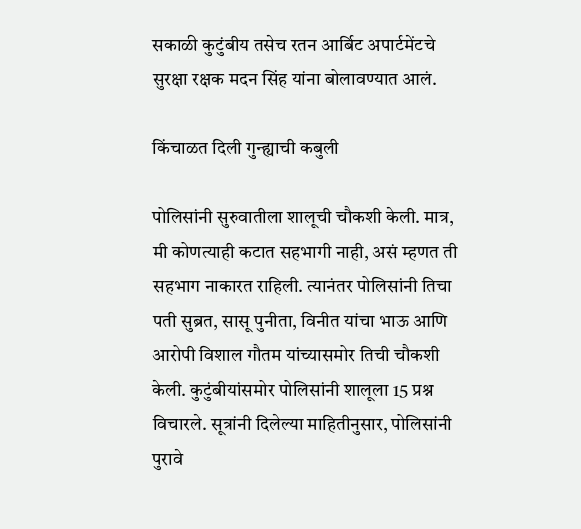सकाळी कुटुंबीय तसेच रतन आर्बिट अपार्टमेंटचे सुरक्षा रक्षक मदन सिंह यांना बोलावण्यात आलं.

किंचाळत दिली गुन्ह्याची कबुली

पोलिसांनी सुरुवातीला शालूची चौकशी केली. मात्र, मी कोणत्याही कटात सहभागी नाही, असं म्हणत ती सहभाग नाकारत राहिली. त्यानंतर पोलिसांनी तिचा पती सुब्रत, सासू पुनीता, विनीत यांचा भाऊ आणि आरोपी विशाल गौतम यांच्यासमोर तिची चौकशी केली. कुटुंबीयांसमोर पोलिसांनी शालूला 15 प्रश्न विचारले. सूत्रांनी दिलेल्या माहितीनुसार, पोलिसांनी पुरावे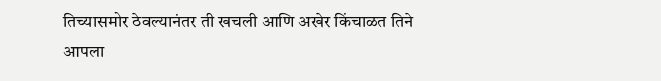तिच्यासमोर ठेवल्यानंतर ती खचली आणि अखेर किंचाळत तिने आपला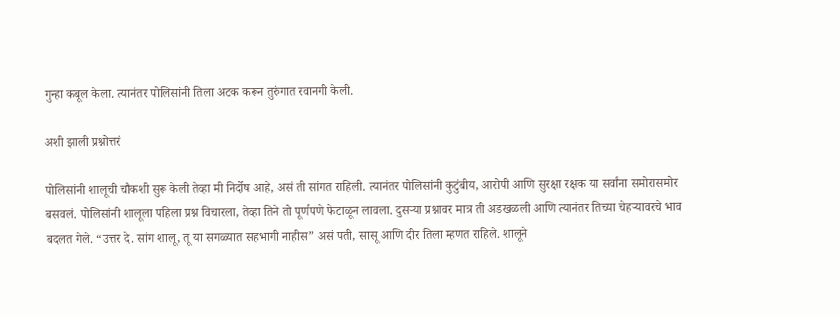गुन्हा कबूल केला. त्यानंतर पोलिसांनी तिला अटक करून तुरुंगात रवानगी केली.

अशी झाली प्रश्नोत्तरं

पोलिसांनी शालूची चौकशी सुरू केली तेव्हा मी निर्दोष आहे, असं ती सांगत राहिली. त्यानंतर पोलिसांनी कुटुंबीय, आरोपी आणि सुरक्षा रक्षक या सर्वांना समोरासमोर बसवलं. पोलिसांनी शालूला पहिला प्रश्न विचारला, तेव्हा तिने तो पूर्णपणे फेटाळून लावला. दुसऱ्या प्रश्नावर मात्र ती अडखळली आणि त्यानंतर तिच्या चेहऱ्यावरचे भाव बदलत गेले. “उत्तर दे. सांग शालू, तू या सगळ्यात सहभागी नाहीस” असं पती, सासू आणि दीर तिला म्हणत राहिले. शालूने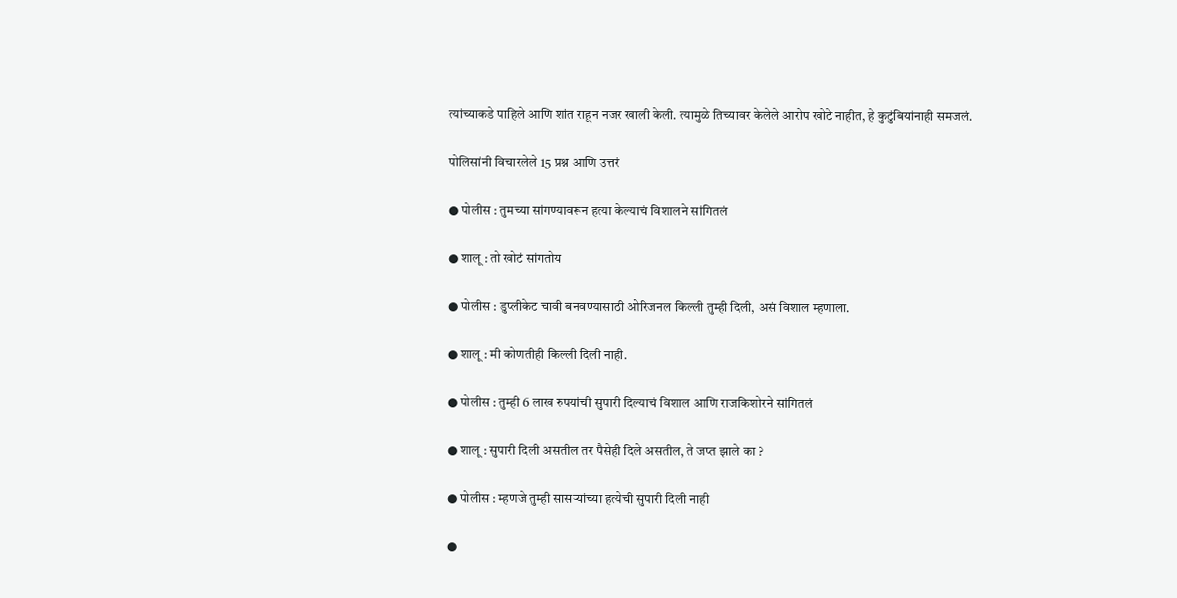त्यांच्याकडे पाहिले आणि शांत राहून नजर खाली केली. त्यामुळे तिच्यावर केलेले आरोप खोटे नाहीत, हे कुटुंबियांनाही समजलं.

पोलिसांनी विचारलेले 15 प्रश्न आणि उत्तरं

● पोलीस : तुमच्या सांगण्यावरून हत्या केल्याचं विशालने सांगितलं

● शालू : तो खोटं सांगतोय

● पोलीस : डुप्लीकेट चावी बनवण्यासाठी ओरिजनल किल्ली तुम्ही दिली, असं विशाल म्हणाला.

● शालू : मी कोणतीही किल्ली दिली नाही.

● पोलीस : तुम्ही 6 लाख रुपयांची सुपारी दिल्याचं विशाल आणि राजकिशोरने सांगितलं

● शालू : सुपारी दिली असतील तर पैसेही दिले असतील, ते जप्त झाले का ?

● पोलीस : म्हणजे तुम्ही सासऱ्यांच्या हत्येची सुपारी दिली नाही

●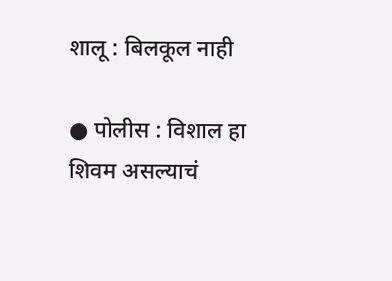शालू : बिलकूल नाही

● पोलीस : विशाल हा शिवम असल्याचं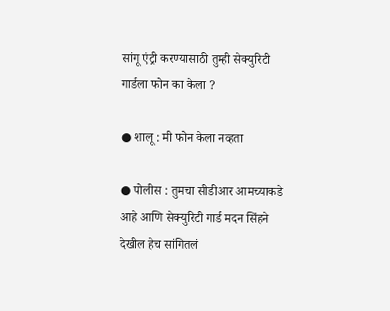सांगू एंट्री करण्यासाठी तुम्ही सेक्युरिटी गार्डला फोन का केला ?

● शालू : मी फोन केला नव्हता

● पोलीस : तुमचा सीडीआर आमच्याकडे आहे आणि सेक्युरिटी गार्ड मदन सिंहने देखील हेच सांगितलं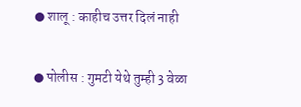● शालू : काहीच उत्तर दिलं नाही

● पोलीस : गुमटी येथे तुम्ही 3 वेळा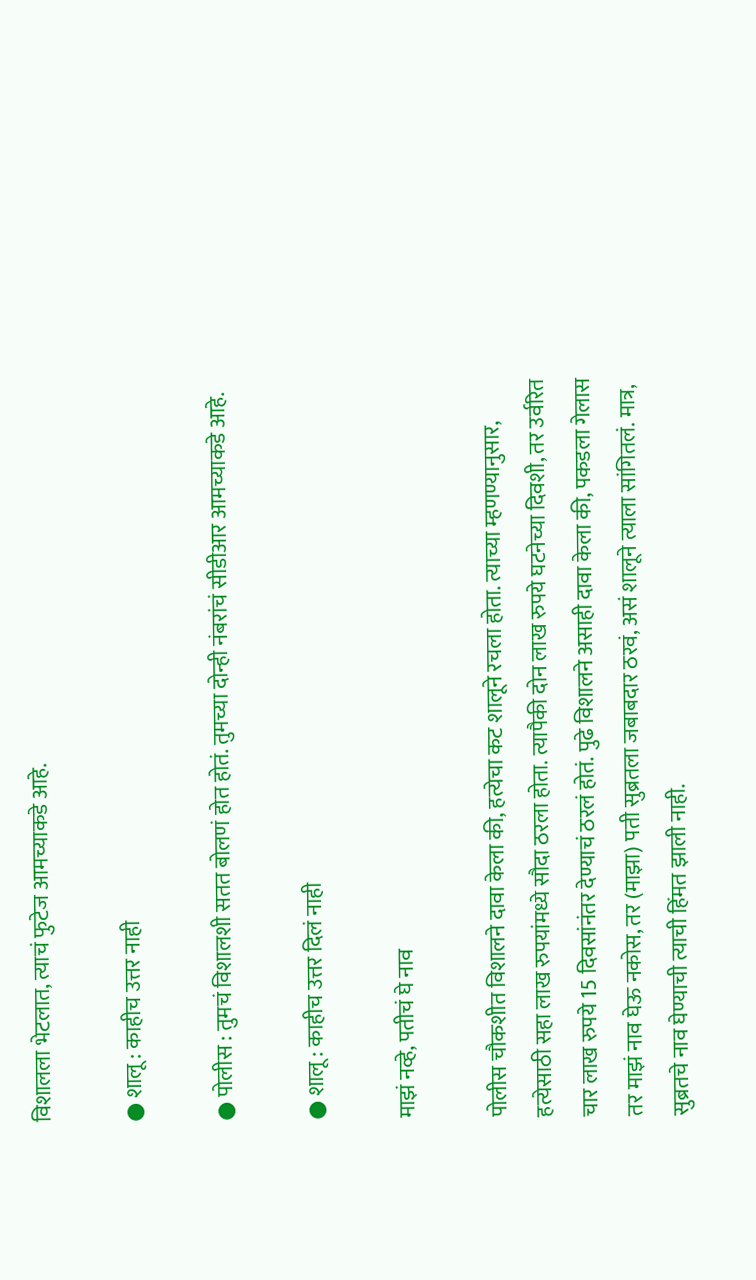विशालला भेटलात, त्याचं फुटेज आमच्याकडे आहे.

● शालू : काहीच उत्तर नाही

● पोलीस : तुमचं विशालशी सतत बोलणं होत होतं. तुमच्या दोन्ही नंबरांचं सीडीआर आमच्याकडे आहे.

● शालू : काहीच उत्तर दिलं नाही

माझं नव्हे, पतीचं घे नाव

पोलीस चौकशीत विशालने दावा केला की, हत्येचा कट शालूने रचला होता. त्याच्या म्हणण्यानुसार, हत्येसाठी सहा लाख रुपयांमध्ये सौदा ठरला होता. त्यापैकी दोन लाख रुपये घटनेच्या दिवशी, तर उर्वरित चार लाख रुपये 15 दिवसांनंतर देण्याचं ठरलं होतं. पुढे विशालने असाही दावा केला की, पकडला गेलास तर माझं नाव घेऊ नकोस, तर (माझा) पती सुब्रतला जबाबदार ठरवं, असं शालूने त्याला सांगितलं. मात्र, सुब्रतचे नाव घेण्याची त्याची हिंमत झाली नाही.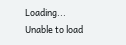Loading...
Unable to load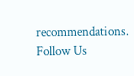recommendations.
Follow Us